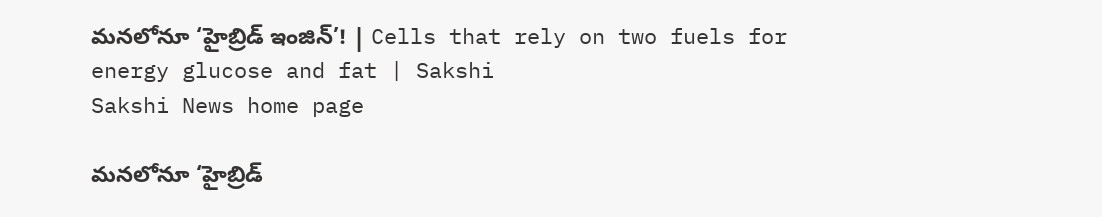మనలోనూ ‘హైబ్రిడ్‌ ఇంజిన్‌’! | Cells that rely on two fuels for energy glucose and fat | Sakshi
Sakshi News home page

మనలోనూ ‘హైబ్రిడ్‌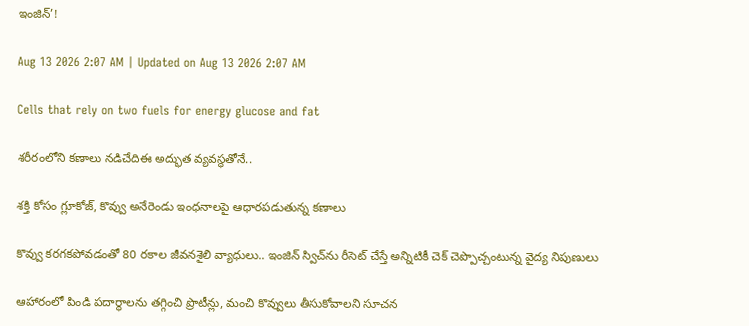ఇంజిన్‌’!

Aug 13 2026 2:07 AM | Updated on Aug 13 2026 2:07 AM

Cells that rely on two fuels for energy glucose and fat

శరీరంలోని కణాలు నడిచేదిఈ అద్భుత వ్యవస్థతోనే..

శక్తి కోసం గ్లూకోజ్, కొవ్వు అనేరెండు ఇంధనాలపై ఆధారపడుతున్న కణాలు

కొవ్వు కరగకపోవడంతో 80 రకాల జీవనశైలి వ్యాధులు.. ఇంజిన్‌ స్విచ్‌ను రీసెట్‌ చేస్తే అన్నిటికీ చెక్‌ చెప్పొచ్చంటున్న వైద్య నిపుణులు

ఆహారంలో పిండి పదార్థాలను తగ్గించి ప్రొటీన్లు, మంచి కొవ్వులు తీసుకోవాలని సూచన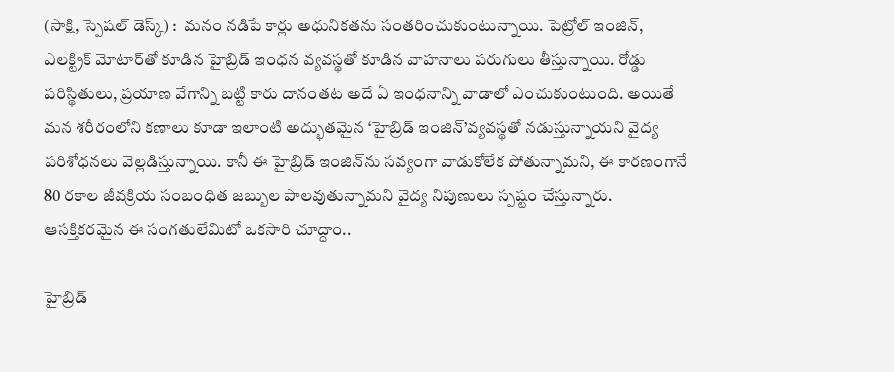(సాక్షి, స్పెషల్‌ డెస్క్‌) :  మనం నడిపే కార్లు అధునికతను సంతరించుకుంటున్నాయి. పెట్రోల్‌ ఇంజిన్, ఎలక్ట్రిక్‌ మోటార్‌తో కూడిన హైబ్రిడ్‌ ఇంధన వ్యవస్థతో కూడిన వాహనాలు పరుగులు తీస్తున్నాయి. రోడ్డు పరిస్థితులు, ప్రయాణ వేగాన్ని బట్టి కారు దానంతట అదే ఏ ఇంధనాన్ని వాడాలో ఎంచుకుంటుంది. అయితే మన శరీరంలోని కణాలు కూడా ఇలాంటి అద్భుతమైన ‘హైబ్రిడ్‌ ఇంజిన్‌’వ్యవస్థతో నడుస్తున్నాయని వైద్య పరిశోధనలు వెల్లడిస్తున్నాయి. కానీ ఈ హైబ్రిడ్‌ ఇంజిన్‌ను సవ్యంగా వాడుకోలేక పోతున్నామని, ఈ కారణంగానే 80 రకాల జీవక్రియ సంబంధిత జబ్బుల పాలవుతున్నామని వైద్య నిపుణులు స్పష్టం చేస్తున్నారు. ఆసక్తికరమైన ఈ సంగతులేమిటో ఒకసారి చూద్దాం..

హైబ్రిడ్‌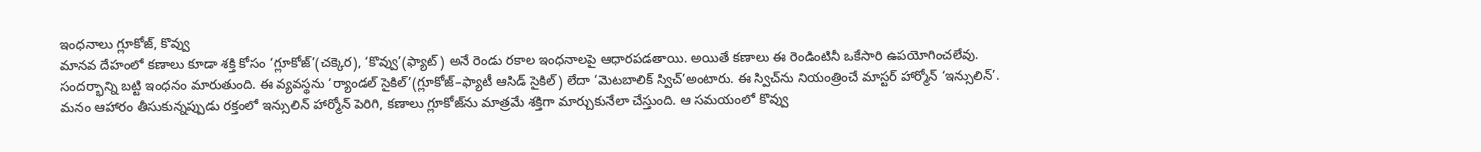ఇంధనాలు గ్లూకోజ్, కొవ్వు
మానవ దేహంలో కణాలు కూడా శక్తి కోసం ‘గ్లూకోజ్‌’(చక్కెర), ‘కొవ్వు’(ఫ్యాట్‌) అనే రెండు రకాల ఇంధనాలపై ఆధారపడతాయి. అయితే కణాలు ఈ రెండింటినీ ఒకేసారి ఉపయోగించలేవు. సందర్భాన్ని బట్టి ఇంధనం మారుతుంది. ఈ వ్యవస్థను ‘ర్యాండల్‌ సైకిల్‌’(గ్లూకోజ్‌–ఫ్యాటీ ఆసిడ్‌ సైకిల్‌) లేదా ‘మెటబాలిక్‌ స్విచ్‌’అంటారు. ఈ స్విచ్‌ను నియంత్రించే మాస్టర్‌ హార్మోన్‌ ‘ఇన్సులిన్‌’. మనం ఆహారం తీసుకున్నప్పుడు రక్తంలో ఇన్సులిన్‌ హార్మోన్‌ పెరిగి, కణాలు గ్లూకోజ్‌ను మాత్రమే శక్తిగా మార్చుకునేలా చేస్తుంది. ఆ సమయంలో కొవ్వు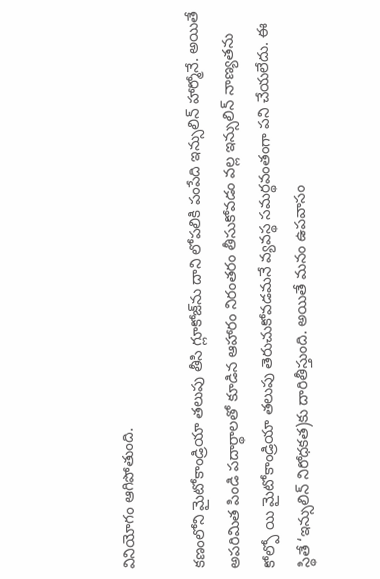వినియోగం ఆగిపోతుంది.

కణంలోని మైటోకాండ్రియా తలుపు తీసి గ్లూకోజ్‌ను దాని లోపలికి పంపేది ఇన్సులిన్‌ హార్మోనే. అయితే అపరిమిత పిండి పదార్థాలతో కూడిన ఆహారం నిరంతరం తీసుకోవడం వల్ల ఇన్సులిన్‌ నాణ్యతను కోల్పో యి మైటోకాండ్రియా తలుపు తెరుచుకోవడమనే వ్యవస్థ సమర్థవంతంగా పని చేయలేదు. ఈ స్థితే ‘ఇన్సులిన్‌ నిరోధకత)కు దారితీస్తుంది. అయితే మనం ఉపవాసం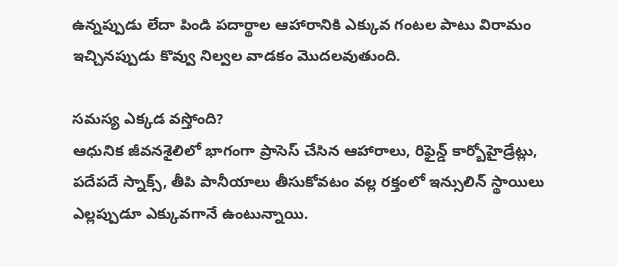ఉన్నప్పుడు లేదా పిండి పదార్థాల ఆహారానికి ఎక్కువ గంటల పాటు విరామం ఇచ్చినప్పుడు కొవ్వు నిల్వల వాడకం మొదలవుతుంది.

సమస్య ఎక్కడ వస్తోంది?
ఆధునిక జీవనశైలిలో భాగంగా ప్రాసెస్‌ చేసిన ఆహారాలు, రిఫైన్డ్‌ కార్బోహైడ్రేట్లు, పదేపదే స్నాక్స్, తీపి పానీయాలు తీసుకోవటం వల్ల రక్తంలో ఇన్సులిన్‌ స్థాయిలు ఎల్లప్పుడూ ఎక్కువగానే ఉంటున్నాయి.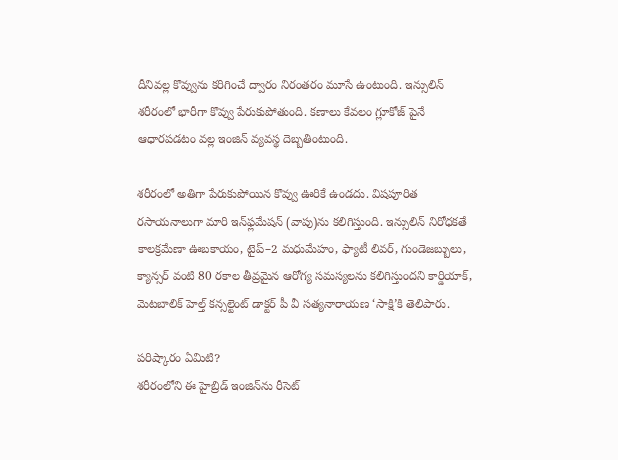దీనివల్ల కొవ్వును కరిగించే ద్వారం నిరంతరం మూసే ఉంటుంది. ఇన్సులిన్‌ శరీరంలో భారీగా కొవ్వు పేరుకుపోతుంది. కణాలు కేవలం గ్లూకోజ్‌ పైనే ఆధారపడటం వల్ల ఇంజిన్‌ వ్యవస్థ దెబ్బతింటుంది.

శరీరంలో అతిగా పేరుకుపోయిన కొవ్వు ఊరికే ఉండదు. విషపూరిత రసాయనాలుగా మారి ఇన్‌ఫ్లమేషన్‌ (వాపు)ను కలిగిస్తుంది. ఇన్సులిన్‌ నిరోధకతే కాలక్రమేణా ఊబకాయం, టైప్‌–2 మధుమేహం, ఫ్యాటీ లివర్, గుండెజబ్బులు, క్యాన్సర్‌ వంటి 80 రకాల తీవ్రమైన ఆరోగ్య సమస్యలను కలిగిస్తుందని కార్డియాక్, మెటబాలిక్‌ హెల్త్‌ కన్సల్టెంట్‌ డాక్టర్‌ పీ వీ సత్యనారాయణ ‘సాక్షి’కి తెలిపారు.

పరిష్కారం ఏమిటి?
శరీరంలోని ఈ హైబ్రిడ్‌ ఇంజిన్‌ను రీసెట్‌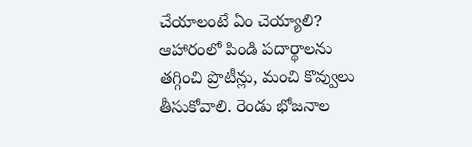చేయాలంటే ఏం చెయ్యాలి? ఆహారంలో పిండి పదార్థాలను తగ్గించి ప్రొటీన్లు, మంచి కొవ్వులు తీసుకోవాలి. రెండు భోజనాల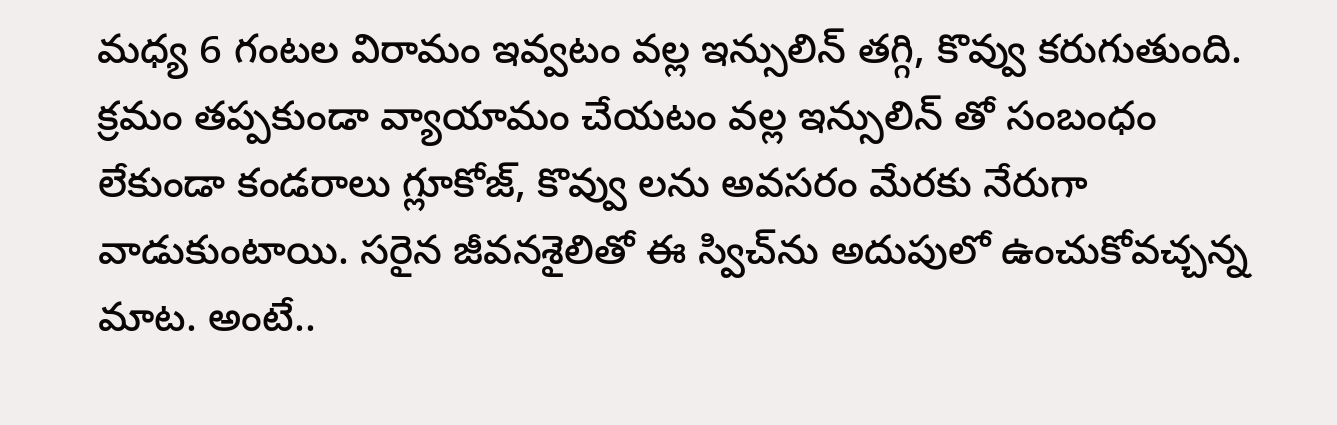మధ్య 6 గంటల విరామం ఇవ్వటం వల్ల ఇన్సులిన్‌ తగ్గి, కొవ్వు కరుగుతుంది. క్రమం తప్పకుండా వ్యాయామం చేయటం వల్ల ఇన్సులిన్‌ తో సంబంధం లేకుండా కండరాలు గ్లూకోజ్, కొవ్వు లను అవసరం మేరకు నేరుగా వాడుకుంటాయి. సరైన జీవనశైలితో ఈ స్విచ్‌ను అదుపులో ఉంచుకోవచ్చన్న మాట. అంటే..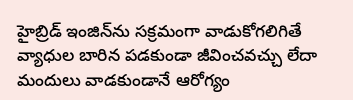హైబ్రిడ్‌ ఇంజిన్‌ను సక్రమంగా వాడుకోగలిగితే వ్యాధుల బారిన పడకుండా జీవించవచ్చు లేదా మందులు వాడకుండానే ఆరోగ్యం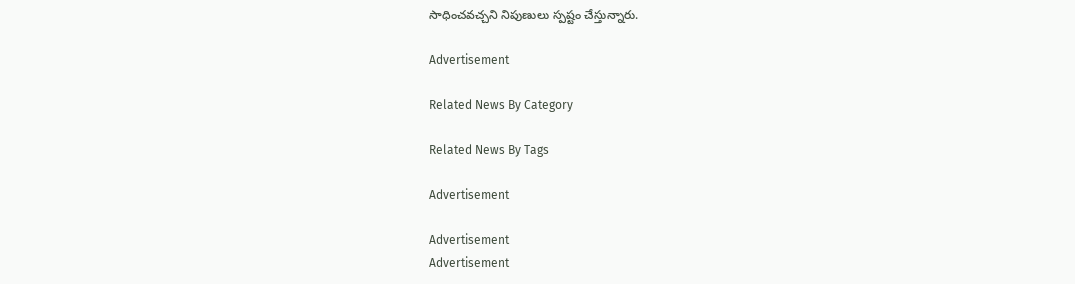సాధించవచ్చని నిపుణులు స్పష్టం చేస్తున్నారు.

Advertisement

Related News By Category

Related News By Tags

Advertisement

Advertisement
Advertisement